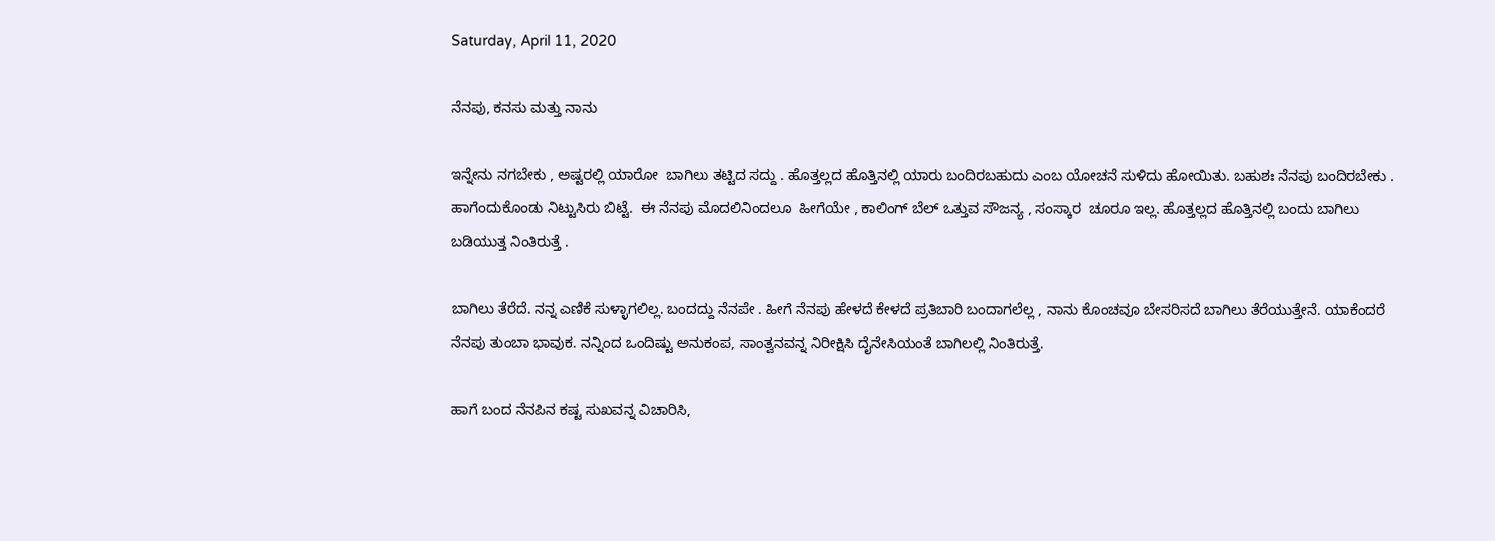Saturday, April 11, 2020

ನೆನಪು, ಕನಸು ಮತ್ತು ನಾನು

ಇನ್ನೇನು ನಗಬೇಕು , ಅಷ್ಟರಲ್ಲಿ ಯಾರೋ  ಬಾಗಿಲು ತಟ್ಟಿದ ಸದ್ದು . ಹೊತ್ತಲ್ಲದ ಹೊತ್ತಿನಲ್ಲಿ ಯಾರು ಬಂದಿರಬಹುದು ಎಂಬ ಯೋಚನೆ ಸುಳಿದು ಹೋಯಿತು. ಬಹುಶಃ ನೆನಪು ಬಂದಿರಬೇಕು . ಹಾಗೆಂದುಕೊಂಡು ನಿಟ್ಟುಸಿರು ಬಿಟ್ಟೆ.  ಈ ನೆನಪು ಮೊದಲಿನಿಂದಲೂ  ಹೀಗೆಯೇ , ಕಾಲಿಂಗ್ ಬೆಲ್ ಒತ್ತುವ ಸೌಜನ್ಯ , ಸಂಸ್ಕಾರ  ಚೂರೂ ಇಲ್ಲ. ಹೊತ್ತಲ್ಲದ ಹೊತ್ತಿನಲ್ಲಿ ಬಂದು ಬಾಗಿಲು ಬಡಿಯುತ್ತ ನಿಂತಿರುತ್ತೆ .

ಬಾಗಿಲು ತೆರೆದೆ. ನನ್ನ ಎಣಿಕೆ ಸುಳ್ಳಾಗಲಿಲ್ಲ. ಬಂದದ್ದು ನೆನಪೇ . ಹೀಗೆ ನೆನಪು ಹೇಳದೆ ಕೇಳದೆ ಪ್ರತಿಬಾರಿ ಬಂದಾಗಲೆಲ್ಲ , ನಾನು ಕೊಂಚವೂ ಬೇಸರಿಸದೆ ಬಾಗಿಲು ತೆರೆಯುತ್ತೇನೆ. ಯಾಕೆಂದರೆ ನೆನಪು ತುಂಬಾ ಭಾವುಕ. ನನ್ನಿಂದ ಒಂದಿಷ್ಟು ಅನುಕಂಪ, ಸಾಂತ್ವನವನ್ನ ನಿರೀಕ್ಷಿಸಿ ದೈನೇಸಿಯಂತೆ ಬಾಗಿಲಲ್ಲಿ ನಿಂತಿರುತ್ತೆ.

ಹಾಗೆ ಬಂದ ನೆನಪಿನ ಕಷ್ಟ ಸುಖವನ್ನ ವಿಚಾರಿಸಿ,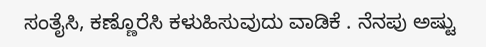ಸಂತೈಸಿ, ಕಣ್ಣೊರೆಸಿ ಕಳುಹಿಸುವುದು ವಾಡಿಕೆ . ನೆನಪು ಅಷ್ಟು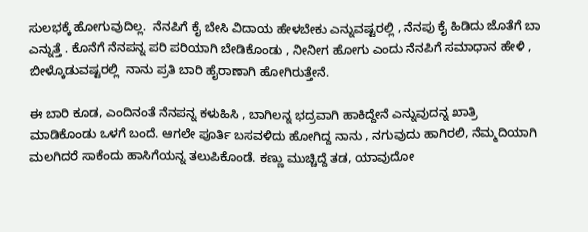ಸುಲಭಕ್ಕೆ ಹೋಗುವುದಿಲ್ಲ.  ನೆನಪಿಗೆ ಕೈ ಬೇಸಿ ವಿದಾಯ ಹೇಳಬೇಕು ಎನ್ನುವಷ್ಟರಲ್ಲಿ , ನೆನಪು ಕೈ ಹಿಡಿದು ಜೊತೆಗೆ ಬಾ ಎನ್ನುತ್ತೆ . ಕೊನೆಗೆ ನೆನಪನ್ನ ಪರಿ ಪರಿಯಾಗಿ ಬೇಡಿಕೊಂಡು , ನೀನೀಗ ಹೋಗು ಎಂದು ನೆನಪಿಗೆ ಸಮಾಧಾನ ಹೇಳಿ , ಬೀಳ್ಕೊಡುವಷ್ಟರಲ್ಲಿ  ನಾನು ಪ್ರತಿ ಬಾರಿ ಹೈರಾಣಾಗಿ ಹೋಗಿರುತ್ತೇನೆ.

ಈ ಬಾರಿ ಕೂಡ, ಎಂದಿನಂತೆ ನೆನಪನ್ನ ಕಳುಹಿಸಿ , ಬಾಗಿಲನ್ನ ಭದ್ರವಾಗಿ ಹಾಕಿದ್ದೇನೆ ಎನ್ನುವುದನ್ನ ಖಾತ್ರಿ ಮಾಡಿಕೊಂಡು ಒಳಗೆ ಬಂದೆ. ಆಗಲೇ ಪೂರ್ತಿ ಬಸವಳಿದು ಹೋಗಿದ್ದ ನಾನು , ನಗುವುದು ಹಾಗಿರಲಿ, ನೆಮ್ಮದಿಯಾಗಿ ಮಲಗಿದರೆ ಸಾಕೆಂದು ಹಾಸಿಗೆಯನ್ನ ತಲುಪಿಕೊಂಡೆ. ಕಣ್ಣು ಮುಚ್ಚಿದ್ದೆ ತಡ, ಯಾವುದೋ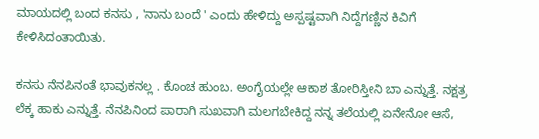ಮಾಯದಲ್ಲಿ ಬಂದ ಕನಸು , 'ನಾನು ಬಂದೆ ' ಎಂದು ಹೇಳಿದ್ದು ಅಸ್ಪಷ್ಟವಾಗಿ ನಿದ್ದೆಗಣ್ಣಿನ ಕಿವಿಗೆ ಕೇಳಿಸಿದಂತಾಯಿತು.

ಕನಸು ನೆನಪಿನಂತೆ ಭಾವುಕನಲ್ಲ . ಕೊಂಚ ಹುಂಬ. ಅಂಗೈಯಲ್ಲೇ ಆಕಾಶ ತೋರಿಸ್ತೀನಿ ಬಾ ಎನ್ನುತ್ತೆ. ನಕ್ಷತ್ರ ಲೆಕ್ಕ ಹಾಕು ಎನ್ನುತ್ತೆ. ನೆನಪಿನಿಂದ ಪಾರಾಗಿ ಸುಖವಾಗಿ ಮಲಗಬೇಕಿದ್ದ ನನ್ನ ತಲೆಯಲ್ಲಿ ಏನೇನೋ ಆಸೆ,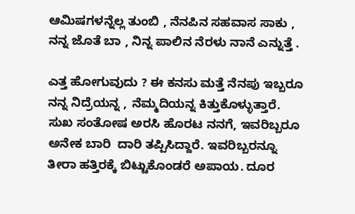ಆಮಿಷಗಳನ್ನೆಲ್ಲ ತುಂಬಿ , ನೆನಪಿನ ಸಹವಾಸ ಸಾಕು , ನನ್ನ ಜೊತೆ ಬಾ , ನಿನ್ನ ಪಾಲಿನ ನೆರಳು ನಾನೆ ಎನ್ನುತ್ತೆ .

ಎತ್ತ ಹೋಗುವುದು ? ಈ ಕನಸು ಮತ್ತೆ ನೆನಪು ಇಬ್ಬರೂ ನನ್ನ ನಿದ್ರೆಯನ್ನ , ನೆಮ್ಮದಿಯನ್ನ ಕಿತ್ತುಕೊಳ್ಳುತ್ತಾರೆ.  ಸುಖ ಸಂತೋಷ ಅರಸಿ ಹೊರಟ ನನಗೆ, ಇವರಿಬ್ಬರೂ ಅನೇಕ ಬಾರಿ  ದಾರಿ ತಪ್ಪಿಸಿದ್ದಾರೆ. ಇವರಿಬ್ಬರನ್ನೂ ತೀರಾ ಹತ್ತಿರಕ್ಕೆ ಬಿಟ್ಟುಕೊಂಡರೆ ಅಪಾಯ. ದೂರ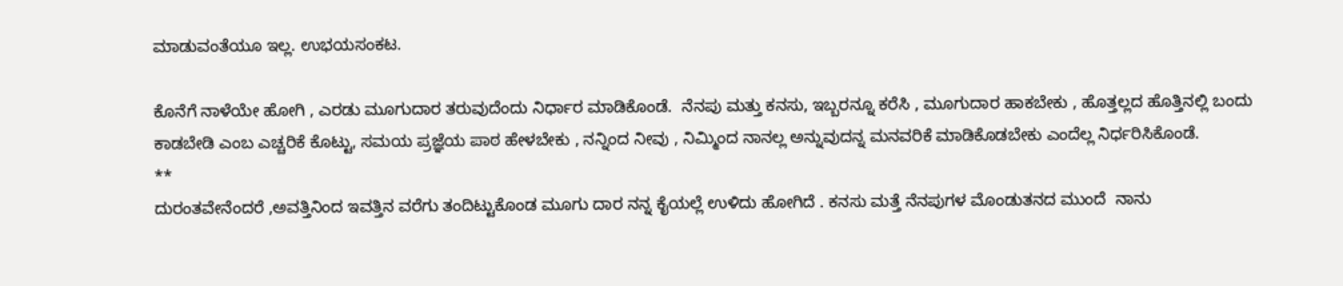ಮಾಡುವಂತೆಯೂ ಇಲ್ಲ. ಉಭಯಸಂಕಟ.

ಕೊನೆಗೆ ನಾಳೆಯೇ ಹೋಗಿ , ಎರಡು ಮೂಗುದಾರ ತರುವುದೆಂದು ನಿರ್ಧಾರ ಮಾಡಿಕೊಂಡೆ.  ನೆನಪು ಮತ್ತು ಕನಸು, ಇಬ್ಬರನ್ನೂ ಕರೆಸಿ , ಮೂಗುದಾರ ಹಾಕಬೇಕು , ಹೊತ್ತಲ್ಲದ ಹೊತ್ತಿನಲ್ಲಿ ಬಂದು ಕಾಡಬೇಡಿ ಎಂಬ ಎಚ್ಚರಿಕೆ ಕೊಟ್ಟು, ಸಮಯ ಪ್ರಜ್ಞೆಯ ಪಾಠ ಹೇಳಬೇಕು , ನನ್ನಿಂದ ನೀವು , ನಿಮ್ಮಿಂದ ನಾನಲ್ಲ ಅನ್ನುವುದನ್ನ ಮನವರಿಕೆ ಮಾಡಿಕೊಡಬೇಕು ಎಂದೆಲ್ಲ ನಿರ್ಧರಿಸಿಕೊಂಡೆ.
**
ದುರಂತವೇನೆಂದರೆ ,ಅವತ್ತಿನಿಂದ ಇವತ್ತಿನ ವರೆಗು ತಂದಿಟ್ಟುಕೊಂಡ ಮೂಗು ದಾರ ನನ್ನ ಕೈಯಲ್ಲೆ ಉಳಿದು ಹೋಗಿದೆ . ಕನಸು ಮತ್ತೆ ನೆನಪುಗಳ ಮೊಂಡುತನದ ಮುಂದೆ  ನಾನು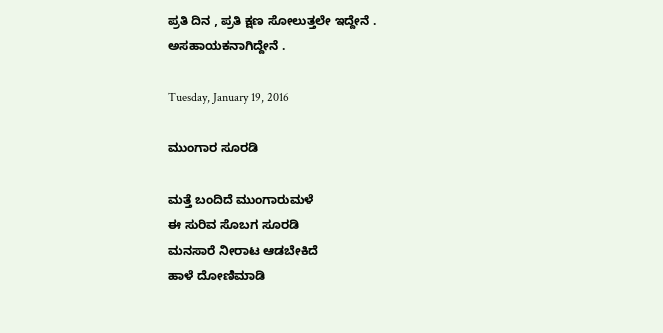ಪ್ರತಿ ದಿನ , ಪ್ರತಿ ಕ್ಷಣ ಸೋಲುತ್ತಲೇ ಇದ್ದೇನೆ . ಅಸಹಾಯಕನಾಗಿದ್ದೇನೆ .

Tuesday, January 19, 2016

ಮುಂಗಾರ ಸೂರಡಿ

ಮತ್ತೆ ಬಂದಿದೆ ಮುಂಗಾರುಮಳೆ
ಈ ಸುರಿವ ಸೊಬಗ ಸೂರಡಿ
ಮನಸಾರೆ ನೀರಾಟ ಆಡಬೇಕಿದೆ
ಹಾಳೆ ದೋಣಿಮಾಡಿ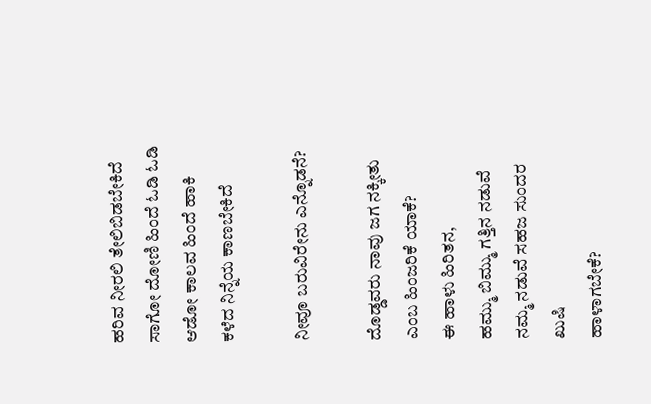ಹರಿವ ನೀರಲಿ ತೇಲಿಬಿಡಬೇಕಿದೆ
ಸಾಗೋ ದೋಣಿ ಹಿಂದೆ ಓಡಿ ಓಡಿ
ಆಡೋ ಕಾಲವ ಹಿಂದೆ ಹಾಕಿ
ಕಳೆದ ನಿನ್ನೆಯ ಕಾಣಬೇಕಿದೆ

ನೀವೂ ಬರುವಿರೇನು ಎನ್ನೊಡನೆ?

ದೊಡ್ಡವರು ನಾವು ಜಗ ನಕ್ಕೀತು ಎಂಬ ಹಿಂಜರಿಕೆ ಯಾಕೆ?
ಈ ಹಾಳು ಹಿರಿತನ,
ಹಮ್ಮು ಬಿಮ್ಮು ಗತ್ತಿನ ನಡುವೆ
ನಮ್ಮ ನಡುವೆ ಸಹಜ ಸುಂದರ ಖುಷಿ
ಹಾಳಾಗಬೇಕೆ?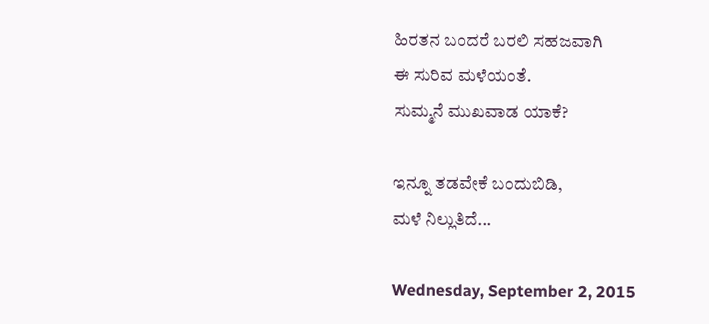ಹಿರತನ ಬಂದರೆ ಬರಲಿ ಸಹಜವಾಗಿ
ಈ ಸುರಿವ ಮಳೆಯಂತೆ.
ಸುಮ್ಮನೆ ಮುಖವಾಡ ಯಾಕೆ?

ಇನ್ನೂ ತಡವೇಕೆ ಬಂದುಬಿಡಿ,
ಮಳೆ ನಿಲ್ಲುತಿದೆ...

Wednesday, September 2, 2015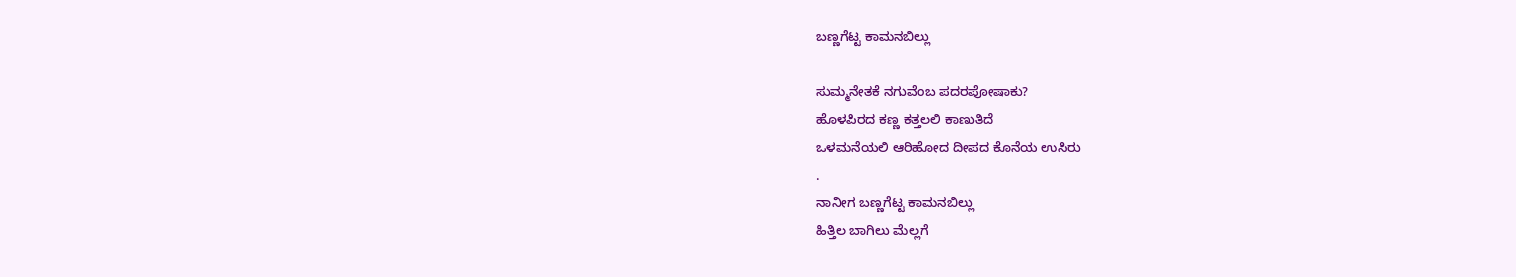ಬಣ್ಣಗೆಟ್ಟ ಕಾಮನಬಿಲ್ಲು

ಸುಮ್ಮನೇತಕೆ ನಗುವೆಂಬ ಪದರಪೋಷಾಕು?
ಹೊಳಪಿರದ ಕಣ್ಣ ಕತ್ತಲಲಿ ಕಾಣುತಿದೆ
ಒಳಮನೆಯಲಿ ಆರಿಹೋದ ದೀಪದ ಕೊನೆಯ ಉಸಿರು
.
ನಾನೀಗ ಬಣ್ಣಗೆಟ್ಟ ಕಾಮನಬಿಲ್ಲು
ಹಿತ್ತಿಲ ಬಾಗಿಲು ಮೆಲ್ಲಗೆ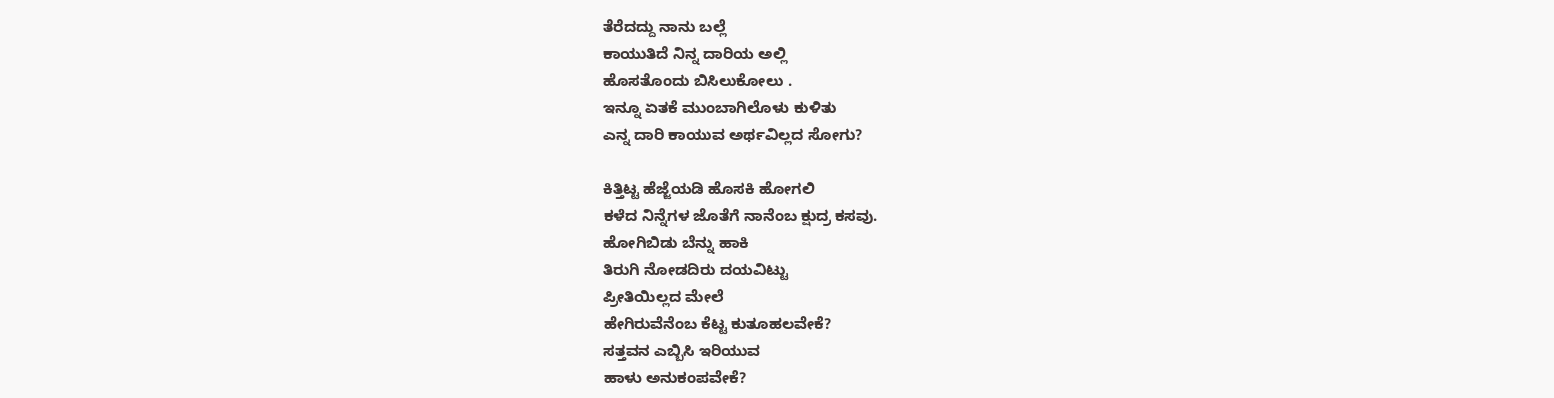ತೆರೆದದ್ದು ನಾನು ಬಲ್ಲೆ
ಕಾಯುತಿದೆ ನಿನ್ನ ದಾರಿಯ ಅಲ್ಲಿ
ಹೊಸತೊಂದು ಬಿಸಿಲುಕೋಲು .
ಇನ್ನೂ ಏತಕೆ ಮುಂಬಾಗಿಲೊಳು ಕುಳಿತು
ಎನ್ನ ದಾರಿ ಕಾಯುವ ಅರ್ಥವಿಲ್ಲದ ಸೋಗು?

ಕಿತ್ತಿಟ್ಟ ಹೆಜ್ಜೆಯಡಿ ಹೊಸಕಿ ಹೋಗಲಿ
ಕಳೆದ ನಿನ್ನೆಗಳ ಜೊತೆಗೆ ನಾನೆಂಬ ಕ್ಷುದ್ರ ಕಸವು.
ಹೋಗಿಬಿಡು ಬೆನ್ನು ಹಾಕಿ
ತಿರುಗಿ ನೋಡದಿರು ದಯವಿಟ್ಟು
ಪ್ರೀತಿಯಿಲ್ಲದ ಮೇಲೆ
ಹೇಗಿರುವೆನೆಂಬ ಕೆಟ್ಟ ಕುತೂಹಲವೇಕೆ?
ಸತ್ತವನ ಎಬ್ಬಿಸಿ ಇರಿಯುವ
ಹಾಳು ಅನುಕಂಪವೇಕೆ?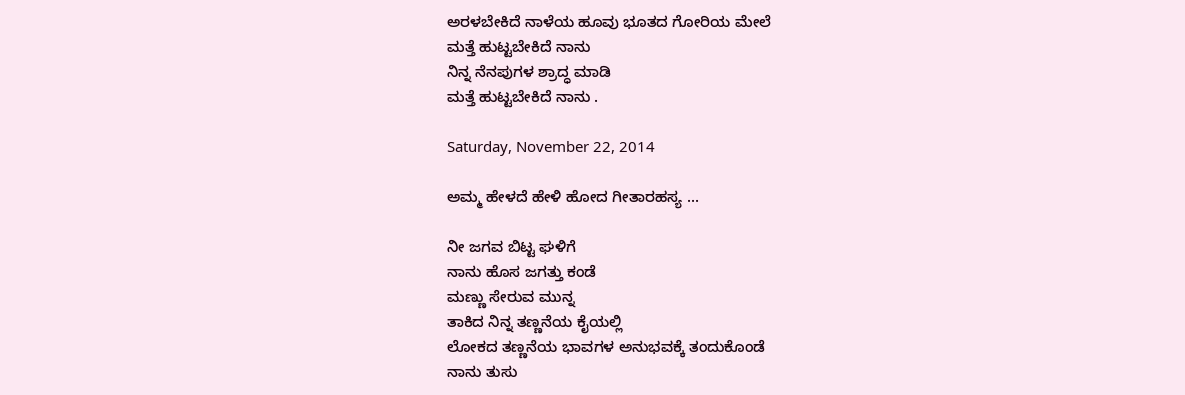ಅರಳಬೇಕಿದೆ ನಾಳೆಯ ಹೂವು ಭೂತದ ಗೋರಿಯ ಮೇಲೆ
ಮತ್ತೆ ಹುಟ್ಟಬೇಕಿದೆ ನಾನು
ನಿನ್ನ ನೆನಪುಗಳ ಶ್ರಾದ್ಧ ಮಾಡಿ
ಮತ್ತೆ ಹುಟ್ಟಬೇಕಿದೆ ನಾನು .

Saturday, November 22, 2014

ಅಮ್ಮ ಹೇಳದೆ ಹೇಳಿ ಹೋದ ಗೀತಾರಹಸ್ಯ ...

ನೀ ಜಗವ ಬಿಟ್ಟ ಘಳಿಗೆ
ನಾನು ಹೊಸ ಜಗತ್ತು ಕಂಡೆ
ಮಣ್ಣು ಸೇರುವ ಮುನ್ನ
ತಾಕಿದ ನಿನ್ನ ತಣ್ಣನೆಯ ಕೈಯಲ್ಲಿ
ಲೋಕದ ತಣ್ಣನೆಯ ಭಾವಗಳ ಅನುಭವಕ್ಕೆ ತಂದುಕೊಂಡೆ
ನಾನು ತುಸು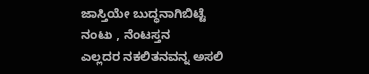ಜಾಸ್ತಿಯೇ ಬುದ್ಧನಾಗಿಬಿಟ್ಟೆ
ನಂಟು , ನೆಂಟಸ್ತನ
ಎಲ್ಲದರ ನಕಲಿತನವನ್ನ ಅಸಲಿ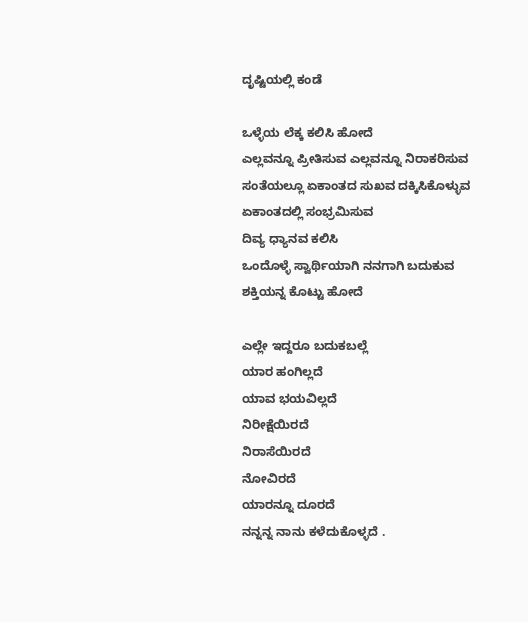ದೃಷ್ಟಿಯಲ್ಲಿ ಕಂಡೆ

ಒಳ್ಳೆಯ ಲೆಕ್ಕ ಕಲಿಸಿ ಹೋದೆ
ಎಲ್ಲವನ್ನೂ ಪ್ರೀತಿಸುವ ಎಲ್ಲವನ್ನೂ ನಿರಾಕರಿಸುವ
ಸಂತೆಯಲ್ಲೂ ಏಕಾಂತದ ಸುಖವ ದಕ್ಕಿಸಿಕೊಳ್ಳುವ
ಏಕಾಂತದಲ್ಲಿ ಸಂಭ್ರಮಿಸುವ
ದಿವ್ಯ ಧ್ಯಾನವ ಕಲಿಸಿ
ಒಂದೊಳ್ಳೆ ಸ್ವಾರ್ಥಿಯಾಗಿ ನನಗಾಗಿ ಬದುಕುವ
ಶಕ್ತಿಯನ್ನ ಕೊಟ್ಟು ಹೋದೆ

ಎಲ್ಲೇ ಇದ್ದರೂ ಬದುಕಬಲ್ಲೆ
ಯಾರ ಹಂಗಿಲ್ಲದೆ
ಯಾವ ಭಯವಿಲ್ಲದೆ
ನಿರೀಕ್ಷೆಯಿರದೆ
ನಿರಾಸೆಯಿರದೆ
ನೋವಿರದೆ
ಯಾರನ್ನೂ ದೂರದೆ
ನನ್ನನ್ನ ನಾನು ಕಳೆದುಕೊಳ್ಳದೆ .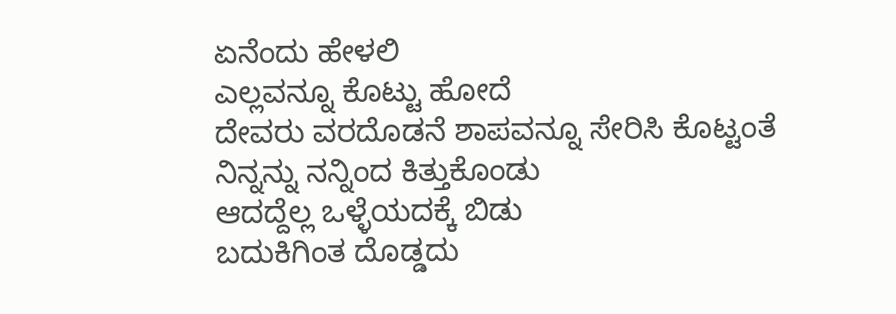ಏನೆಂದು ಹೇಳಲಿ
ಎಲ್ಲವನ್ನೂ ಕೊಟ್ಟು ಹೋದೆ
ದೇವರು ವರದೊಡನೆ ಶಾಪವನ್ನೂ ಸೇರಿಸಿ ಕೊಟ್ಟಂತೆ
ನಿನ್ನನ್ನು ನನ್ನಿಂದ ಕಿತ್ತುಕೊಂಡು
ಆದದ್ದೆಲ್ಲ ಒಳ್ಳೆಯದಕ್ಕೆ ಬಿಡು
ಬದುಕಿಗಿಂತ ದೊಡ್ಡದು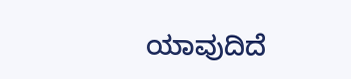ಯಾವುದಿದೆ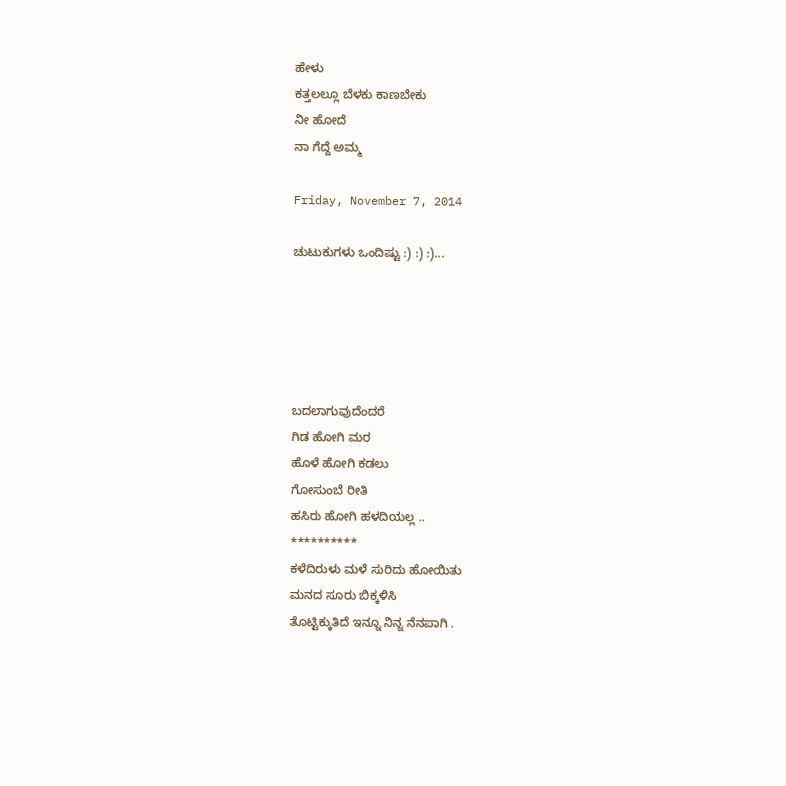ಹೇಳು
ಕತ್ತಲಲ್ಲೂ ಬೆಳಕು ಕಾಣಬೇಕು
ನೀ ಹೋದೆ
ನಾ ಗೆದ್ದೆ ಅಮ್ಮ

Friday, November 7, 2014

ಚುಟುಕುಗಳು ಒಂದಿಷ್ಟು :) :) :)...





ಬದಲಾಗುವುದೆಂದರೆ
ಗಿಡ ಹೋಗಿ ಮರ
ಹೊಳೆ ಹೋಗಿ ಕಡಲು
ಗೋಸುಂಬೆ ರೀತಿ
ಹಸಿರು ಹೋಗಿ ಹಳದಿಯಲ್ಲ ..
**********
ಕಳೆದಿರುಳು ಮಳೆ ಸುರಿದು ಹೋಯಿತು
ಮನದ ಸೂರು ಬಿಕ್ಕಳಿಸಿ
ತೊಟ್ಟಿಕ್ಕುತಿದೆ ಇನ್ನೂ ನಿನ್ನ ನೆನಪಾಗಿ .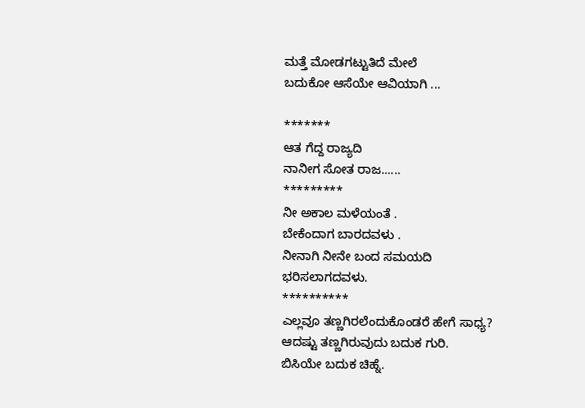ಮತ್ತೆ ಮೋಡಗಟ್ಟುತಿದೆ ಮೇಲೆ
ಬದುಕೋ ಆಸೆಯೇ ಆವಿಯಾಗಿ ...

*******
ಆತ ಗೆದ್ದ ರಾಜ್ಯದಿ
ನಾನೀಗ ಸೋತ ರಾಜ......
*********
ನೀ ಅಕಾಲ ಮಳೆಯಂತೆ .
ಬೇಕೆಂದಾಗ ಬಾರದವಳು .
ನೀನಾಗಿ ನೀನೇ ಬಂದ ಸಮಯದಿ
ಭರಿಸಲಾಗದವಳು.
**********
ಎಲ್ಲವೂ ತಣ್ಣಗಿರಲೆಂದುಕೊಂಡರೆ ಹೇಗೆ ಸಾಧ್ಯ?
ಆದಷ್ಟು ತಣ್ಣಗಿರುವುದು ಬದುಕ ಗುರಿ.
ಬಿಸಿಯೇ ಬದುಕ ಚಿಹ್ನೆ.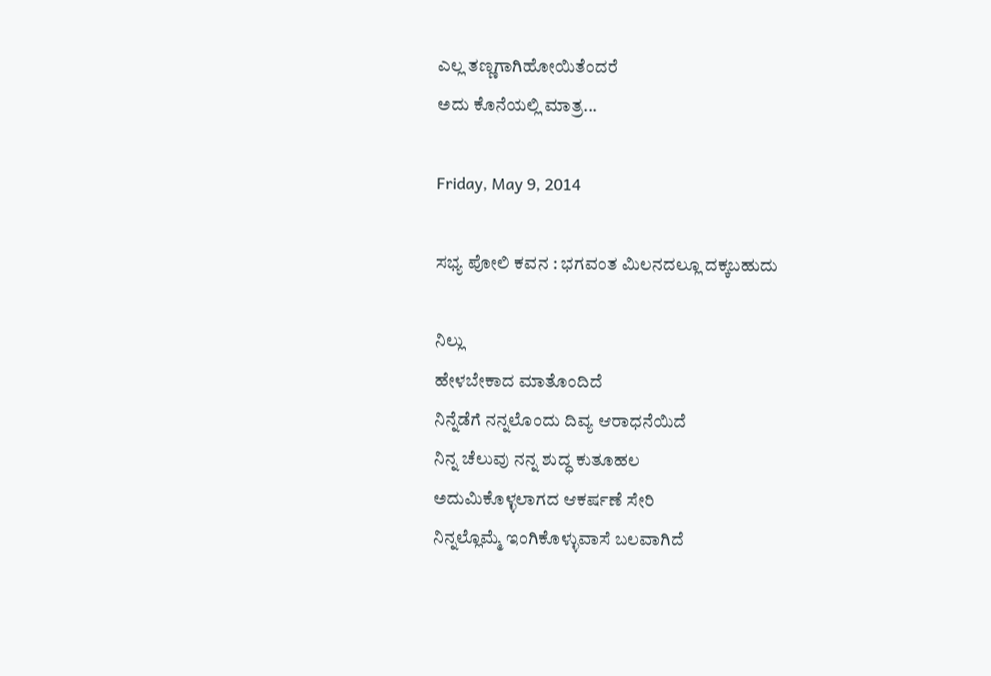ಎಲ್ಲ ತಣ್ಣಗಾಗಿಹೋಯಿತೆಂದರೆ
ಅದು ಕೊನೆಯಲ್ಲಿ ಮಾತ್ರ...

Friday, May 9, 2014

ಸಭ್ಯ ಪೋಲಿ ಕವನ : ಭಗವಂತ ಮಿಲನದಲ್ಲೂ ದಕ್ಕಬಹುದು

ನಿಲ್ಲು
ಹೇಳಬೇಕಾದ ಮಾತೊಂದಿದೆ
ನಿನ್ನೆಡೆಗೆ ನನ್ನಲೊಂದು ದಿವ್ಯ ಆರಾಧನೆಯಿದೆ
ನಿನ್ನ ಚೆಲುವು ನನ್ನ ಶುದ್ಧ ಕುತೂಹಲ
ಅದುಮಿಕೊಳ್ಳಲಾಗದ ಆಕರ್ಷಣೆ ಸೇರಿ
ನಿನ್ನಲ್ಲೊಮ್ಮೆ ಇಂಗಿಕೊಳ್ಳುವಾಸೆ ಬಲವಾಗಿದೆ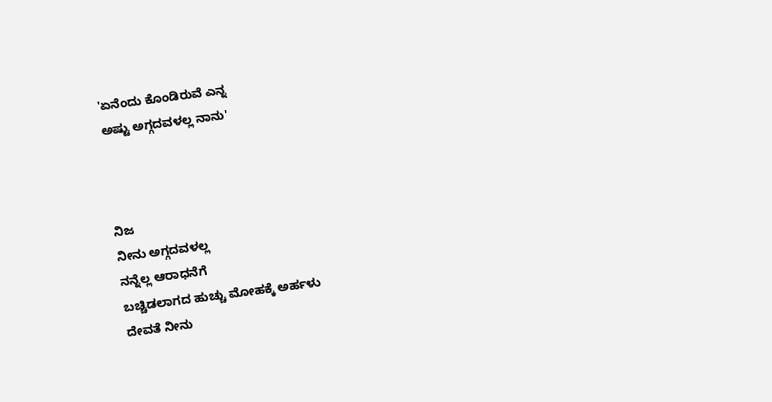'ಏನೆಂದು ಕೊಂಡಿರುವೆ ಎನ್ನ
ಅಷ್ಟು ಅಗ್ಗದವಳಲ್ಲ ನಾನು'



ನಿಜ
ನೀನು ಅಗ್ಗದವಳಲ್ಲ
ನನ್ನೆಲ್ಲ ಆರಾಧನೆಗೆ
ಬಚ್ಚಿಡಲಾಗದ ಹುಚ್ಚು ಮೋಹಕ್ಕೆ ಅರ್ಹಳು
ದೇವತೆ ನೀನು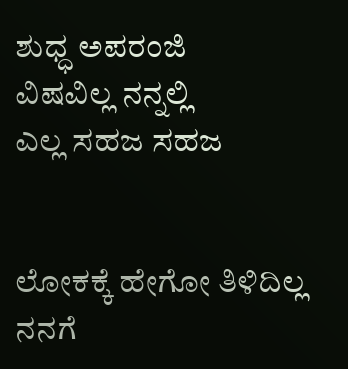ಶುಧ್ಧ ಅಪರಂಜಿ
ವಿಷವಿಲ್ಲ ನನ್ನಲ್ಲಿ
ಎಲ್ಲ ಸಹಜ ಸಹಜ


ಲೋಕಕ್ಕೆ ಹೇಗೋ ತಿಳಿದಿಲ್ಲ
ನನಗೆ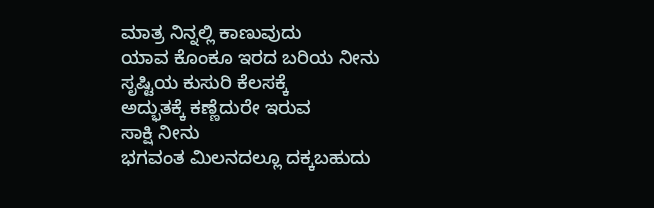ಮಾತ್ರ ನಿನ್ನಲ್ಲಿ ಕಾಣುವುದು
ಯಾವ ಕೊಂಕೂ ಇರದ ಬರಿಯ ನೀನು
ಸೃಷ್ಟಿಯ ಕುಸುರಿ ಕೆಲಸಕ್ಕೆ
ಅದ್ಭುತಕ್ಕೆ ಕಣ್ಣೆದುರೇ ಇರುವ
ಸಾಕ್ಷಿ ನೀನು
ಭಗವಂತ ಮಿಲನದಲ್ಲೂ ದಕ್ಕಬಹುದು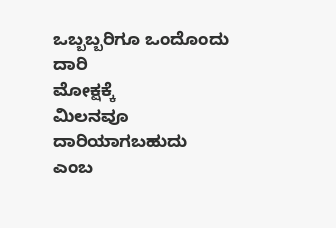ಒಬ್ಬಬ್ಬರಿಗೂ ಒಂದೊಂದು ದಾರಿ
ಮೋಕ್ಷಕ್ಕೆ
ಮಿಲನವೂ ದಾರಿಯಾಗಬಹುದು
ಎಂಬ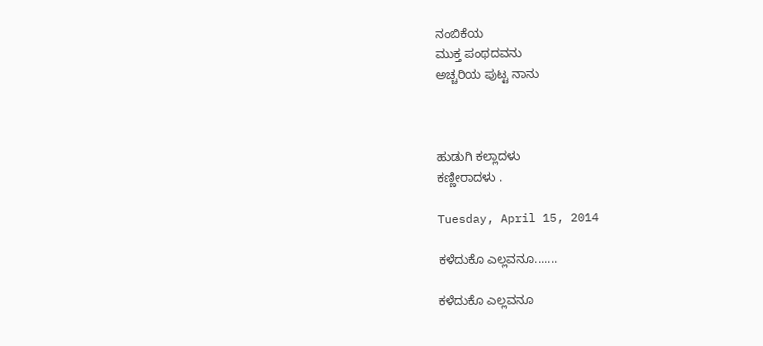ನಂಬಿಕೆಯ
ಮುಕ್ತ ಪಂಥದವನು
ಅಚ್ಚರಿಯ ಪುಟ್ಟ ನಾನು



ಹುಡುಗಿ ಕಲ್ಲಾದಳು
ಕಣ್ಣೀರಾದಳು .

Tuesday, April 15, 2014

ಕಳೆದುಕೊ ಎಲ್ಲವನೂ.......

ಕಳೆದುಕೊ ಎಲ್ಲವನೂ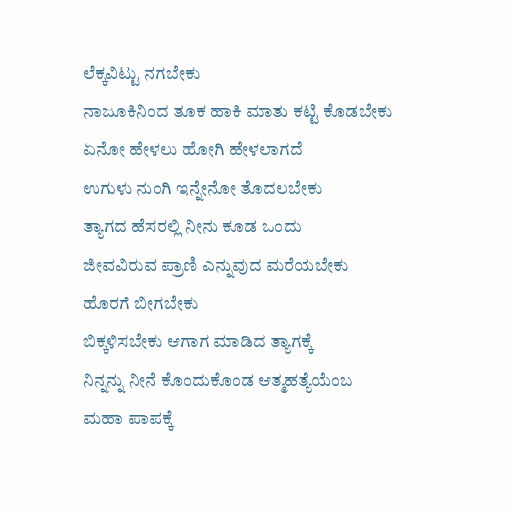ಲೆಕ್ಕವಿಟ್ಟು ನಗಬೇಕು
ನಾಜೂಕಿನಿಂದ ತೂಕ ಹಾಕಿ ಮಾತು ಕಟ್ಟಿ ಕೊಡಬೇಕು
ಏನೋ ಹೇಳಲು ಹೋಗಿ ಹೇಳಲಾಗದೆ
ಉಗುಳು ನುಂಗಿ ಇನ್ನೇನೋ ತೊದಲಬೇಕು
ತ್ಯಾಗದ ಹೆಸರಲ್ಲಿ ನೀನು ಕೂಡ ಒಂದು
ಜೀವವಿರುವ ಪ್ರಾಣಿ ಎನ್ನುವುದ ಮರೆಯಬೇಕು
ಹೊರಗೆ ಬೀಗಬೇಕು
ಬಿಕ್ಕಳಿಸಬೇಕು ಆಗಾಗ ಮಾಡಿದ ತ್ಯಾಗಕ್ಕೆ
ನಿನ್ನನ್ನು ನೀನೆ ಕೊಂದುಕೊಂಡ ಆತ್ಮಹತ್ಯೆಯೆಂಬ
ಮಹಾ ಪಾಪಕ್ಕೆ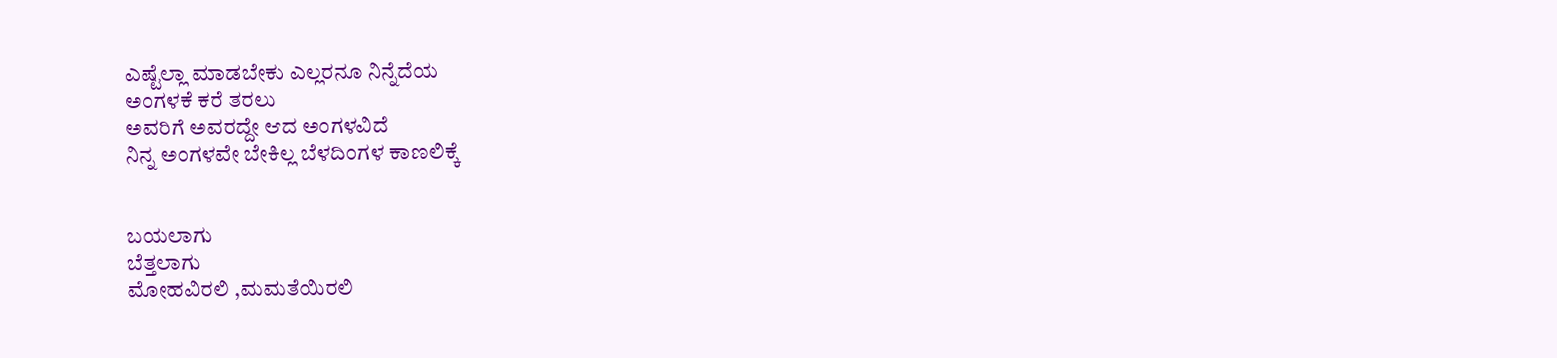ಎಷ್ಟೆಲ್ಲಾ ಮಾಡಬೇಕು ಎಲ್ಲರನೂ ನಿನ್ನೆದೆಯ
ಅಂಗಳಕೆ ಕರೆ ತರಲು
ಅವರಿಗೆ ಅವರದ್ದೇ ಆದ ಅಂಗಳವಿದೆ
ನಿನ್ನ ಅಂಗಳವೇ ಬೇಕಿಲ್ಲ ಬೆಳದಿಂಗಳ ಕಾಣಲಿಕ್ಕೆ


ಬಯಲಾಗು
ಬೆತ್ತಲಾಗು
ಮೋಹವಿರಲಿ ,ಮಮತೆಯಿರಲಿ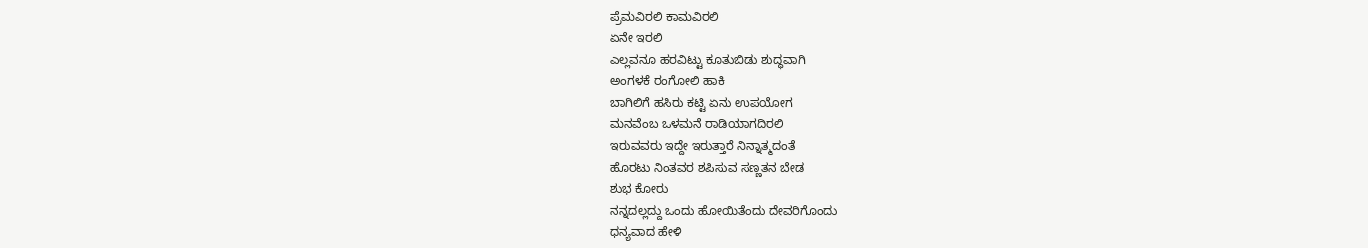ಪ್ರೆಮವಿರಲಿ ಕಾಮವಿರಲಿ
ಏನೇ ಇರಲಿ
ಎಲ್ಲವನೂ ಹರವಿಟ್ಟು ಕೂತುಬಿಡು ಶುದ್ಧವಾಗಿ
ಅಂಗಳಕೆ ರಂಗೋಲಿ ಹಾಕಿ
ಬಾಗಿಲಿಗೆ ಹಸಿರು ಕಟ್ಟಿ ಏನು ಉಪಯೋಗ
ಮನವೆಂಬ ಒಳಮನೆ ರಾಡಿಯಾಗದಿರಲಿ
ಇರುವವರು ಇದ್ದೇ ಇರುತ್ತಾರೆ ನಿನ್ನಾತ್ಮದಂತೆ
ಹೊರಟು ನಿಂತವರ ಶಪಿಸುವ ಸಣ್ಣತನ ಬೇಡ
ಶುಭ ಕೋರು
ನನ್ನದಲ್ಲದ್ದು ಒಂದು ಹೋಯಿತೆಂದು ದೇವರಿಗೊಂದು
ಧನ್ಯವಾದ ಹೇಳಿ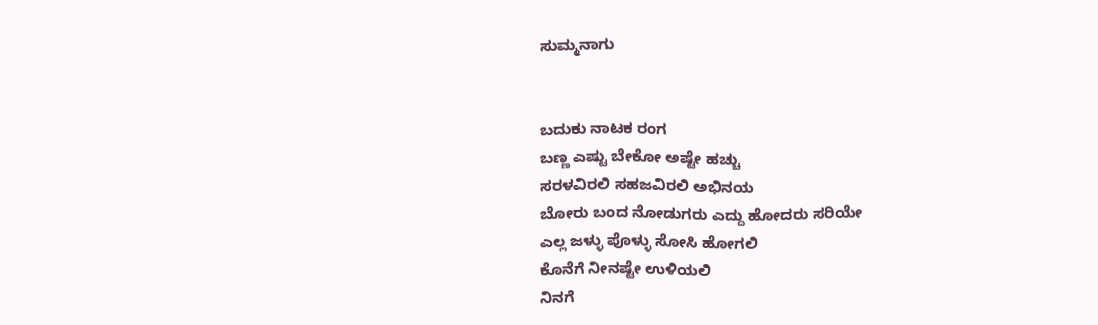ಸುಮ್ಮನಾಗು


ಬದುಕು ನಾಟಕ ರಂಗ
ಬಣ್ಣ ಎಷ್ಟು ಬೇಕೋ ಅಷ್ಟೇ ಹಚ್ಚು
ಸರಳವಿರಲಿ ಸಹಜವಿರಲಿ ಅಭಿನಯ
ಬೋರು ಬಂದ ನೋಡುಗರು ಎದ್ದು ಹೋದರು ಸರಿಯೇ
ಎಲ್ಲ ಜಳ್ಳು ಪೊಳ್ಳು ಸೋಸಿ ಹೋಗಲಿ
ಕೊನೆಗೆ ನೀನಷ್ಟೇ ಉಳಿಯಲಿ
ನಿನಗೆ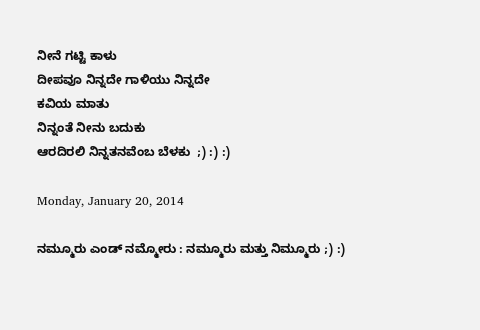ನೀನೆ ಗಟ್ಟಿ ಕಾಳು
ದೀಪವೂ ನಿನ್ನದೇ ಗಾಳಿಯು ನಿನ್ನದೇ
ಕವಿಯ ಮಾತು
ನಿನ್ನಂತೆ ನೀನು ಬದುಕು
ಆರದಿರಲಿ ನಿನ್ನತನವೆಂಬ ಬೆಳಕು  ;) :) :)

Monday, January 20, 2014

ನಮ್ಮೂರು ಎಂಡ್ ನಮ್ಮೋರು : ನಮ್ಮೂರು ಮತ್ತು ನಿಮ್ಮೂರು ;) :)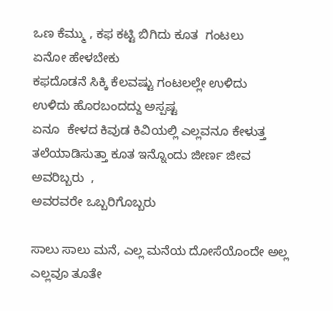ಒಣ ಕೆಮ್ಮು , ಕಫ ಕಟ್ಟಿ ಬಿಗಿದು ಕೂತ  ಗಂಟಲು
ಏನೋ ಹೇಳಬೇಕು
ಕಫದೊಡನೆ ಸಿಕ್ಕಿ ಕೆಲವಷ್ಟು ಗಂಟಲಲ್ಲೇ ಉಳಿದು
ಉಳಿದು ಹೊರಬಂದದ್ದು ಅಸ್ಪಷ್ಟ
ಏನೂ  ಕೇಳದ ಕಿವುಡ ಕಿವಿಯಲ್ಲಿ ಎಲ್ಲವನೂ ಕೇಳುತ್ತ
ತಲೆಯಾಡಿಸುತ್ತಾ ಕೂತ ಇನ್ನೊಂದು ಜೀರ್ಣ ಜೀವ
ಅವರಿಬ್ಬರು  ,
ಅವರವರೇ ಒಬ್ಬರಿಗೊಬ್ಬರು

ಸಾಲು ಸಾಲು ಮನೆ, ಎಲ್ಲ ಮನೆಯ ದೋಸೆಯೊಂದೇ ಅಲ್ಲ
ಎಲ್ಲವೂ ತೂತೇ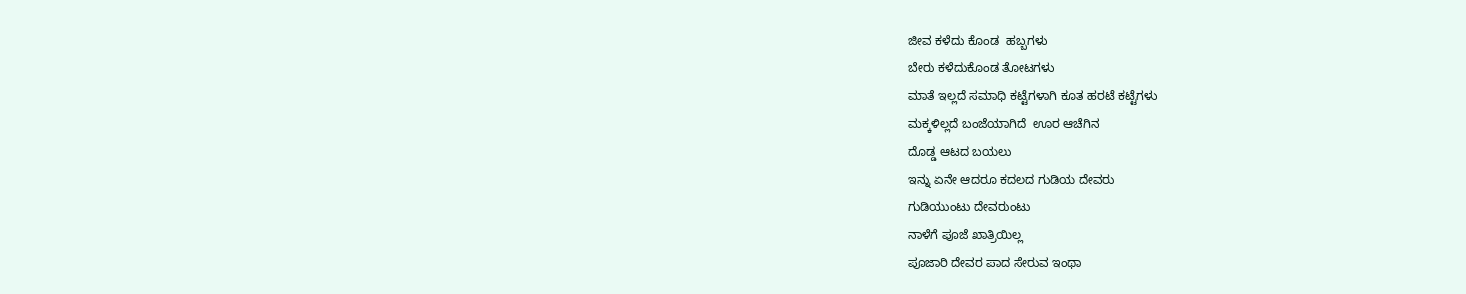ಜೀವ ಕಳೆದು ಕೊಂಡ  ಹಬ್ಬಗಳು
ಬೇರು ಕಳೆದುಕೊಂಡ ತೋಟಗಳು
ಮಾತೆ ಇಲ್ಲದೆ ಸಮಾಧಿ ಕಟ್ಟೆಗಳಾಗಿ ಕೂತ ಹರಟೆ ಕಟ್ಟೆಗಳು
ಮಕ್ಕಳಿಲ್ಲದೆ ಬಂಜೆಯಾಗಿದೆ  ಊರ ಆಚೆಗಿನ
ದೊಡ್ಡ ಆಟದ ಬಯಲು
ಇನ್ನು ಏನೇ ಆದರೂ ಕದಲದ ಗುಡಿಯ ದೇವರು
ಗುಡಿಯುಂಟು ದೇವರುಂಟು
ನಾಳೆಗೆ ಪೂಜೆ ಖಾತ್ರಿಯಿಲ್ಲ
ಪೂಜಾರಿ ದೇವರ ಪಾದ ಸೇರುವ ಇಂಥಾ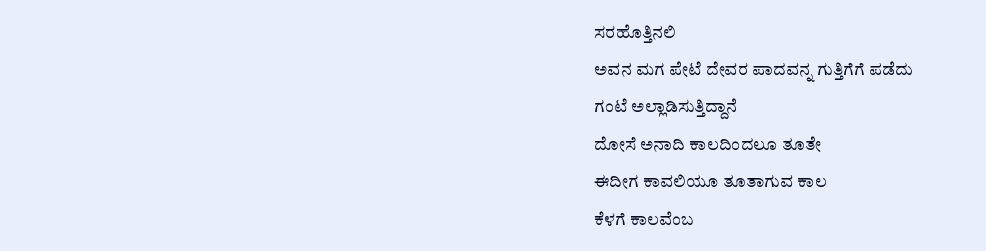ಸರಹೊತ್ತಿನಲಿ
ಅವನ ಮಗ ಪೇಟೆ ದೇವರ ಪಾದವನ್ನ ಗುತ್ತಿಗೆಗೆ ಪಡೆದು
ಗಂಟೆ ಅಲ್ಲಾಡಿಸುತ್ತಿದ್ದಾನೆ
ದೋಸೆ ಅನಾದಿ ಕಾಲದಿಂದಲೂ ತೂತೇ
ಈದೀಗ ಕಾವಲಿಯೂ ತೂತಾಗುವ ಕಾಲ
ಕೆಳಗೆ ಕಾಲವೆಂಬ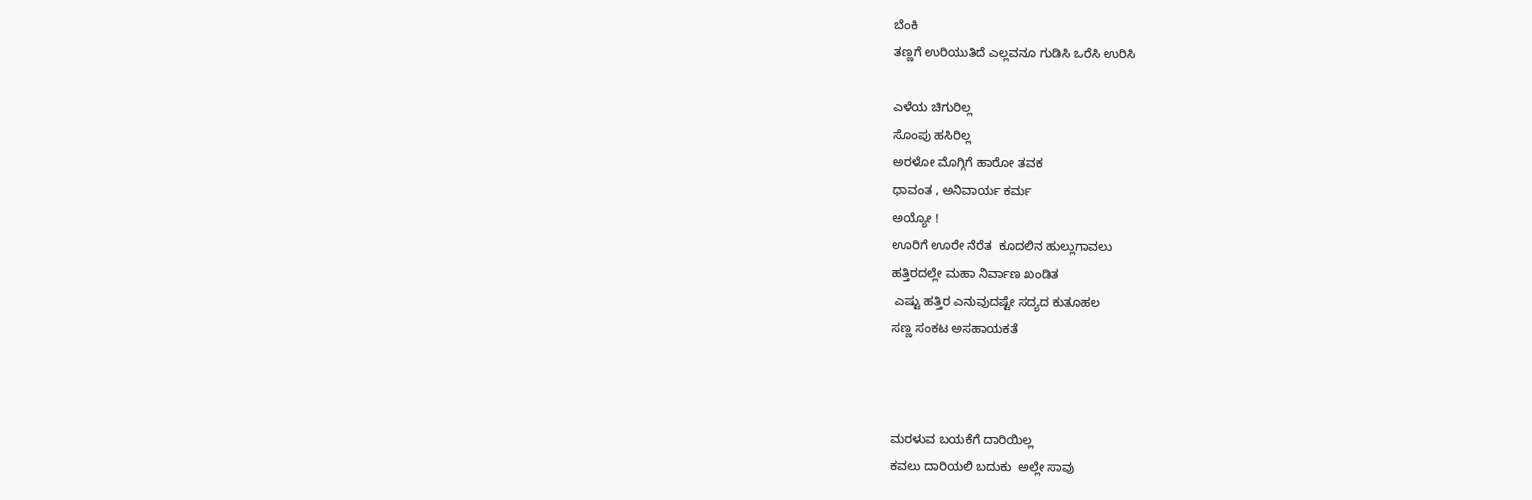ಬೆಂಕಿ
ತಣ್ಣಗೆ ಉರಿಯುತಿದೆ ಎಲ್ಲವನೂ ಗುಡಿಸಿ ಒರೆಸಿ ಉರಿಸಿ

ಎಳೆಯ ಚಿಗುರಿಲ್ಲ
ಸೊಂಪು ಹಸಿರಿಲ್ಲ
ಅರಳೋ ಮೊಗ್ಗಿಗೆ ಹಾರೋ ತವಕ
ಧಾವಂತ , ಅನಿವಾರ್ಯ ಕರ್ಮ
ಅಯ್ಯೋ !
ಊರಿಗೆ ಊರೇ ನೆರೆತ  ಕೂದಲಿನ ಹುಲ್ಲುಗಾವಲು
ಹತ್ತಿರದಲ್ಲೇ ಮಹಾ ನಿರ್ವಾಣ ಖಂಡಿತ
 ಎಷ್ಟು ಹತ್ತಿರ ಎನುವುದಷ್ಟೇ ಸದ್ಯದ ಕುತೂಹಲ
ಸಣ್ಣ ಸಂಕಟ ಅಸಹಾಯಕತೆ



ಮರಳುವ ಬಯಕೆಗೆ ದಾರಿಯಿಲ್ಲ
ಕವಲು ದಾರಿಯಲಿ ಬದುಕು  ಅಲ್ಲೇ ಸಾವು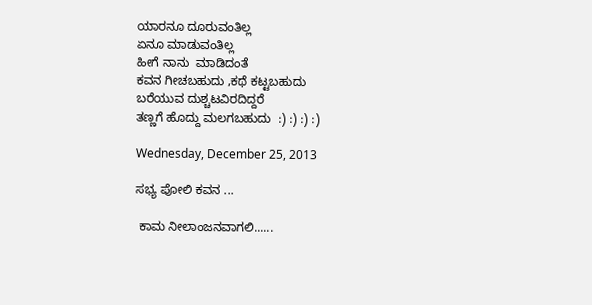ಯಾರನೂ ದೂರುವಂತಿಲ್ಲ
ಏನೂ ಮಾಡುವಂತಿಲ್ಲ
ಹೀಗೆ ನಾನು  ಮಾಡಿದಂತೆ
ಕವನ ಗೀಚಬಹುದು ,ಕಥೆ ಕಟ್ಟಬಹುದು
ಬರೆಯುವ ದುಶ್ಚಟವಿರದಿದ್ದರೆ
ತಣ್ಣಗೆ ಹೊದ್ದು ಮಲಗಬಹುದು  :) :) :) :)

Wednesday, December 25, 2013

ಸಭ್ಯ ಪೋಲಿ ಕವನ ...

 ಕಾಮ ನೀಲಾಂಜನವಾಗಲಿ......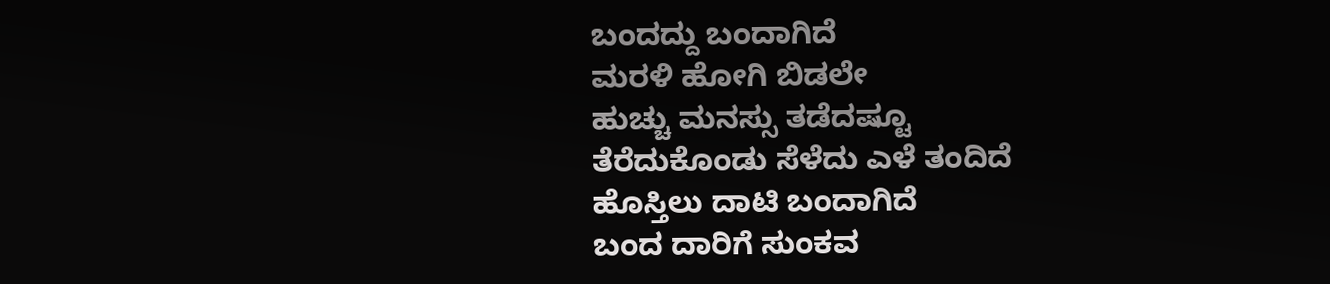ಬಂದದ್ದು ಬಂದಾಗಿದೆ
ಮರಳಿ ಹೋಗಿ ಬಿಡಲೇ
ಹುಚ್ಚು ಮನಸ್ಸು ತಡೆದಷ್ಟೂ
ತೆರೆದುಕೊಂಡು ಸೆಳೆದು ಎಳೆ ತಂದಿದೆ
ಹೊಸ್ತಿಲು ದಾಟಿ ಬಂದಾಗಿದೆ
ಬಂದ ದಾರಿಗೆ ಸುಂಕವ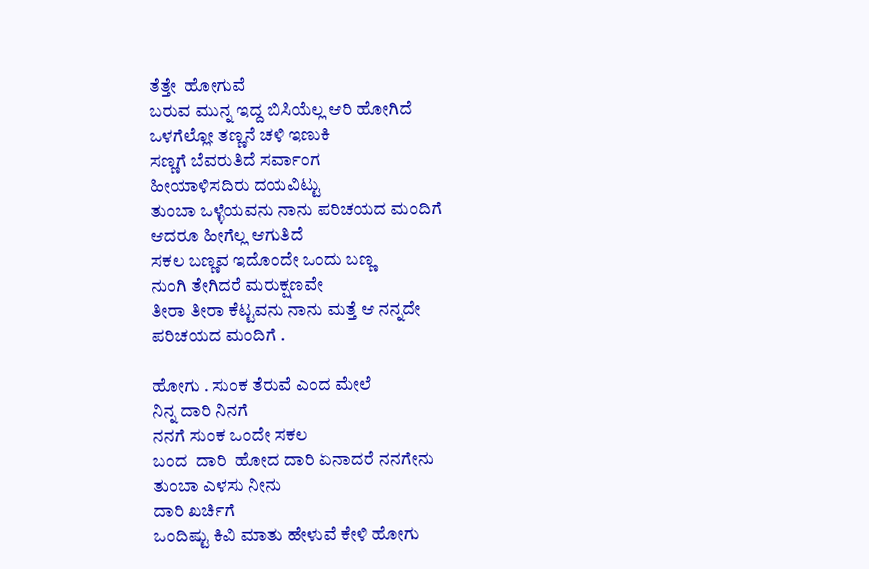ತೆತ್ತೇ  ಹೋಗುವೆ
ಬರುವ ಮುನ್ನ ಇದ್ದ ಬಿಸಿಯೆಲ್ಲ ಆರಿ ಹೋಗಿದೆ
ಒಳಗೆಲ್ಲೋ ತಣ್ಣನೆ ಚಳಿ ಇಣುಕಿ
ಸಣ್ಣಗೆ ಬೆವರುತಿದೆ ಸರ್ವಾಂಗ
ಹೀಯಾಳಿಸದಿರು ದಯವಿಟ್ಟು
ತುಂಬಾ ಒಳ್ಳೆಯವನು ನಾನು ಪರಿಚಯದ ಮಂದಿಗೆ
ಆದರೂ ಹೀಗೆಲ್ಲ ಆಗುತಿದೆ
ಸಕಲ ಬಣ್ಣವ ಇದೊಂದೇ ಒಂದು ಬಣ್ಣ
ನುಂಗಿ ತೇಗಿದರೆ ಮರುಕ್ಷಣವೇ
ತೀರಾ ತೀರಾ ಕೆಟ್ಟವನು ನಾನು ಮತ್ತೆ ಆ ನನ್ನದೇ
ಪರಿಚಯದ ಮಂದಿಗೆ .

ಹೋಗು . ಸುಂಕ ತೆರುವೆ ಎಂದ ಮೇಲೆ
ನಿನ್ನ ದಾರಿ ನಿನಗೆ
ನನಗೆ ಸುಂಕ ಒಂದೇ ಸಕಲ
ಬಂದ  ದಾರಿ  ಹೋದ ದಾರಿ ಏನಾದರೆ ನನಗೇನು
ತುಂಬಾ ಎಳಸು ನೀನು
ದಾರಿ ಖರ್ಚಿಗೆ
ಒಂದಿಷ್ಟು ಕಿವಿ ಮಾತು ಹೇಳುವೆ ಕೇಳಿ ಹೋಗು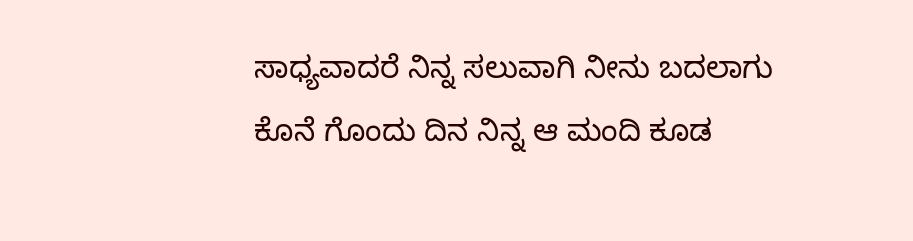ಸಾಧ್ಯವಾದರೆ ನಿನ್ನ ಸಲುವಾಗಿ ನೀನು ಬದಲಾಗು
ಕೊನೆ ಗೊಂದು ದಿನ ನಿನ್ನ ಆ ಮಂದಿ ಕೂಡ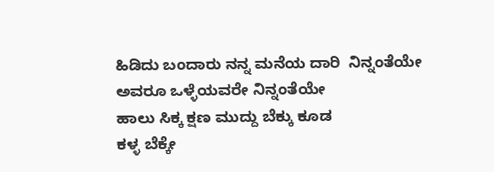ಹಿಡಿದು ಬಂದಾರು ನನ್ನ ಮನೆಯ ದಾರಿ  ನಿನ್ನಂತೆಯೇ
ಅವರೂ ಒಳ್ಳೆಯವರೇ ನಿನ್ನಂತೆಯೇ
ಹಾಲು ಸಿಕ್ಕ ಕ್ಷಣ ಮುದ್ದು ಬೆಕ್ಕು ಕೂಡ
ಕಳ್ಳ ಬೆಕ್ಕೇ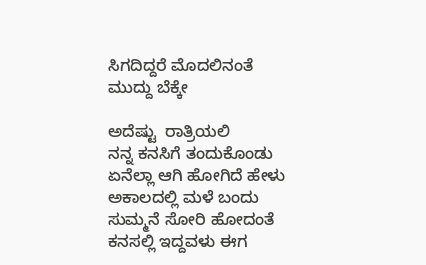ಸಿಗದಿದ್ದರೆ ಮೊದಲಿನಂತೆ ಮುದ್ದು ಬೆಕ್ಕೇ

ಅದೆಷ್ಟು  ರಾತ್ರಿಯಲಿ
ನನ್ನ ಕನಸಿಗೆ ತಂದುಕೊಂಡು
ಏನೆಲ್ಲಾ ಆಗಿ ಹೋಗಿದೆ ಹೇಳು
ಅಕಾಲದಲ್ಲಿ ಮಳೆ ಬಂದು ಸುಮ್ಮನೆ ಸೋರಿ ಹೋದಂತೆ
ಕನಸಲ್ಲಿ ಇದ್ದವಳು ಈಗ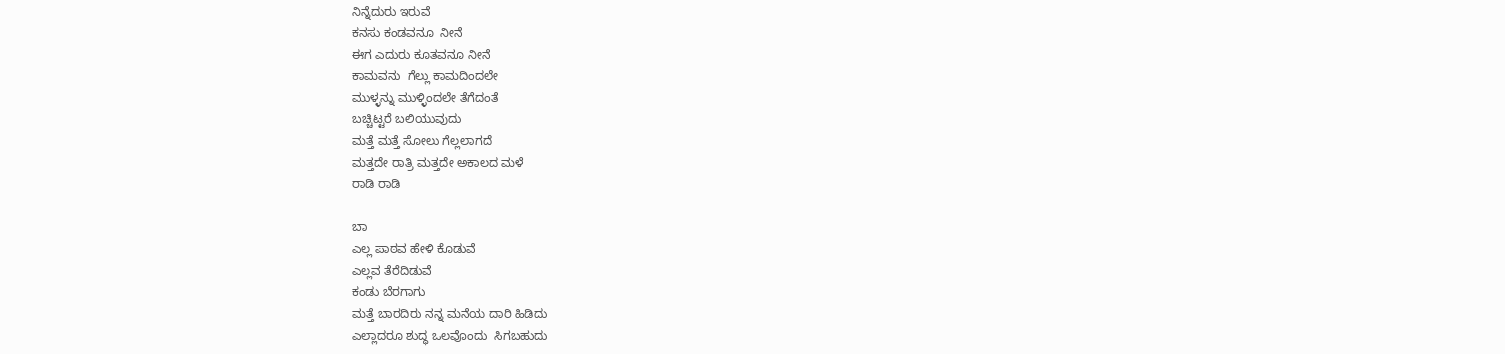ನಿನ್ನೆದುರು ಇರುವೆ
ಕನಸು ಕಂಡವನೂ  ನೀನೆ
ಈಗ ಎದುರು ಕೂತವನೂ ನೀನೆ
ಕಾಮವನು  ಗೆಲ್ಲು ಕಾಮದಿಂದಲೇ
ಮುಳ್ಳನ್ನು ಮುಳ್ಳಿಂದಲೇ ತೆಗೆದಂತೆ
ಬಚ್ಚಿಟ್ಟರೆ ಬಲಿಯುವುದು
ಮತ್ತೆ ಮತ್ತೆ ಸೋಲು ಗೆಲ್ಲಲಾಗದೆ
ಮತ್ತದೇ ರಾತ್ರಿ ಮತ್ತದೇ ಅಕಾಲದ ಮಳೆ
ರಾಡಿ ರಾಡಿ

ಬಾ
ಎಲ್ಲ ಪಾಠವ ಹೇಳಿ ಕೊಡುವೆ
ಎಲ್ಲವ ತೆರೆದಿಡುವೆ
ಕಂಡು ಬೆರಗಾಗು
ಮತ್ತೆ ಬಾರದಿರು ನನ್ನ ಮನೆಯ ದಾರಿ ಹಿಡಿದು
ಎಲ್ಲಾದರೂ ಶುದ್ಧ ಒಲವೊಂದು  ಸಿಗಬಹುದು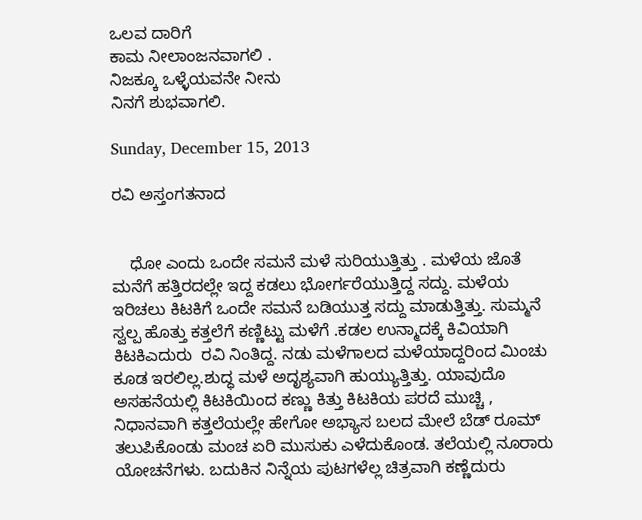ಒಲವ ದಾರಿಗೆ
ಕಾಮ ನೀಲಾಂಜನವಾಗಲಿ .
ನಿಜಕ್ಕೂ ಒಳ್ಳೆಯವನೇ ನೀನು
ನಿನಗೆ ಶುಭವಾಗಲಿ.

Sunday, December 15, 2013

ರವಿ ಅಸ್ತಂಗತನಾದ


    ಧೋ ಎಂದು ಒಂದೇ ಸಮನೆ ಮಳೆ ಸುರಿಯುತ್ತಿತ್ತು . ಮಳೆಯ ಜೊತೆ ಮನೆಗೆ ಹತ್ತಿರದಲ್ಲೇ ಇದ್ದ ಕಡಲು ಭೋರ್ಗರೆಯುತ್ತಿದ್ದ ಸದ್ದು. ಮಳೆಯ ಇರಿಚಲು ಕಿಟಕಿಗೆ ಒಂದೇ ಸಮನೆ ಬಡಿಯುತ್ತ ಸದ್ದು ಮಾಡುತ್ತಿತ್ತು. ಸುಮ್ಮನೆ ಸ್ವಲ್ಪ ಹೊತ್ತು ಕತ್ತಲೆಗೆ ಕಣ್ಣಿಟ್ಟು ಮಳೆಗೆ .ಕಡಲ ಉನ್ಮಾದಕ್ಕೆ ಕಿವಿಯಾಗಿ ಕಿಟಕಿಎದುರು  ರವಿ ನಿಂತಿದ್ದ. ನಡು ಮಳೆಗಾಲದ ಮಳೆಯಾದ್ದರಿಂದ ಮಿಂಚು ಕೂಡ ಇರಲಿಲ್ಲ.ಶುದ್ಧ ಮಳೆ ಅದೃಶ್ಯವಾಗಿ ಹುಯ್ಯುತ್ತಿತ್ತು. ಯಾವುದೊ ಅಸಹನೆಯಲ್ಲಿ ಕಿಟಕಿಯಿಂದ ಕಣ್ಣು ಕಿತ್ತು ಕಿಟಕಿಯ ಪರದೆ ಮುಚ್ಚಿ , ನಿಧಾನವಾಗಿ ಕತ್ತಲೆಯಲ್ಲೇ ಹೇಗೋ ಅಭ್ಯಾಸ ಬಲದ ಮೇಲೆ ಬೆಡ್ ರೂಮ್ ತಲುಪಿಕೊಂಡು ಮಂಚ ಏರಿ ಮುಸುಕು ಎಳೆದುಕೊಂಡ. ತಲೆಯಲ್ಲಿ ನೂರಾರು ಯೋಚನೆಗಳು. ಬದುಕಿನ ನಿನ್ನೆಯ ಪುಟಗಳೆಲ್ಲ ಚಿತ್ರವಾಗಿ ಕಣ್ಣೆದುರು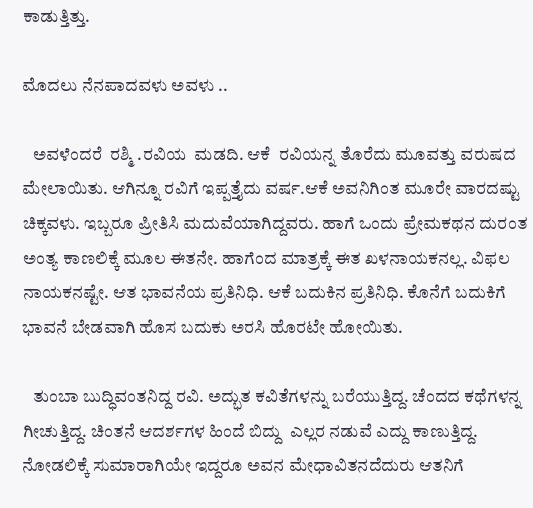ಕಾಡುತ್ತಿತ್ತು.

ಮೊದಲು ನೆನಪಾದವಳು ಅವಳು ..

   ಅವಳೆಂದರೆ  ರಶ್ಮಿ .ರವಿಯ  ಮಡದಿ. ಆಕೆ  ರವಿಯನ್ನ ತೊರೆದು ಮೂವತ್ತು ವರುಷದ ಮೇಲಾಯಿತು. ಆಗಿನ್ನೂ ರವಿಗೆ ಇಪ್ಪತ್ತೈದು ವರ್ಷ.ಆಕೆ ಅವನಿಗಿಂತ ಮೂರೇ ವಾರದಷ್ಟು ಚಿಕ್ಕವಳು. ಇಬ್ಬರೂ ಪ್ರೀತಿಸಿ ಮದುವೆಯಾಗಿದ್ದವರು. ಹಾಗೆ ಒಂದು ಪ್ರೇಮಕಥನ ದುರಂತ ಅಂತ್ಯ ಕಾಣಲಿಕ್ಕೆ ಮೂಲ ಈತನೇ. ಹಾಗೆಂದ ಮಾತ್ರಕ್ಕೆ ಈತ ಖಳನಾಯಕನಲ್ಲ. ವಿಫಲ ನಾಯಕನಷ್ಟೇ. ಆತ ಭಾವನೆಯ ಪ್ರತಿನಿಧಿ. ಆಕೆ ಬದುಕಿನ ಪ್ರತಿನಿಧಿ. ಕೊನೆಗೆ ಬದುಕಿಗೆ ಭಾವನೆ ಬೇಡವಾಗಿ ಹೊಸ ಬದುಕು ಅರಸಿ ಹೊರಟೇ ಹೋಯಿತು.

   ತುಂಬಾ ಬುದ್ಧಿವಂತನಿದ್ದ ರವಿ. ಅದ್ಭುತ ಕವಿತೆಗಳನ್ನು ಬರೆಯುತ್ತಿದ್ದ. ಚೆಂದದ ಕಥೆಗಳನ್ನ ಗೀಚುತ್ತಿದ್ದ. ಚಿಂತನೆ ಆದರ್ಶಗಳ ಹಿಂದೆ ಬಿದ್ದು  ಎಲ್ಲರ ನಡುವೆ ಎದ್ದು ಕಾಣುತ್ತಿದ್ದ. ನೋಡಲಿಕ್ಕೆ ಸುಮಾರಾಗಿಯೇ ಇದ್ದರೂ ಅವನ ಮೇಧಾವಿತನದೆದುರು ಆತನಿಗೆ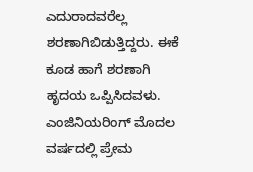ಎದುರಾದವರೆಲ್ಲ ಶರಣಾಗಿಬಿಡುತ್ತಿದ್ದರು. ಈಕೆ ಕೂಡ ಹಾಗೆ ಶರಣಾಗಿ ಹೃದಯ ಒಪ್ಪಿಸಿದವಳು. ಎಂಜಿನಿಯರಿಂಗ್ ಮೊದಲ ವರ್ಷದಲ್ಲಿ ಪ್ರೇಮ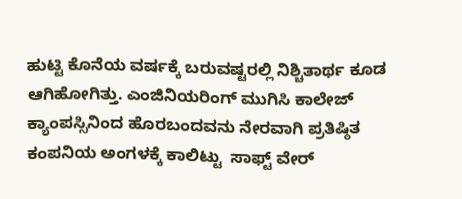ಹುಟ್ಟಿ ಕೊನೆಯ ವರ್ಷಕ್ಕೆ ಬರುವಷ್ಟರಲ್ಲಿ ನಿಶ್ಚಿತಾರ್ಥ ಕೂಡ ಆಗಿಹೋಗಿತ್ತು. ಎಂಜಿನಿಯರಿಂಗ್ ಮುಗಿಸಿ ಕಾಲೇಜ್ ಕ್ಯಾಂಪಸ್ಸಿನಿಂದ ಹೊರಬಂದವನು ನೇರವಾಗಿ ಪ್ರತಿಷ್ಠಿತ ಕಂಪನಿಯ ಅಂಗಳಕ್ಕೆ ಕಾಲಿಟ್ಟು  ಸಾಫ್ಟ್ ವೇರ್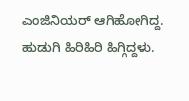ಎಂಜಿನಿಯರ್ ಆಗಿಹೋಗಿದ್ದ. ಹುಡುಗಿ ಹಿರಿಹಿರಿ ಹಿಗ್ಗಿದ್ದಳು.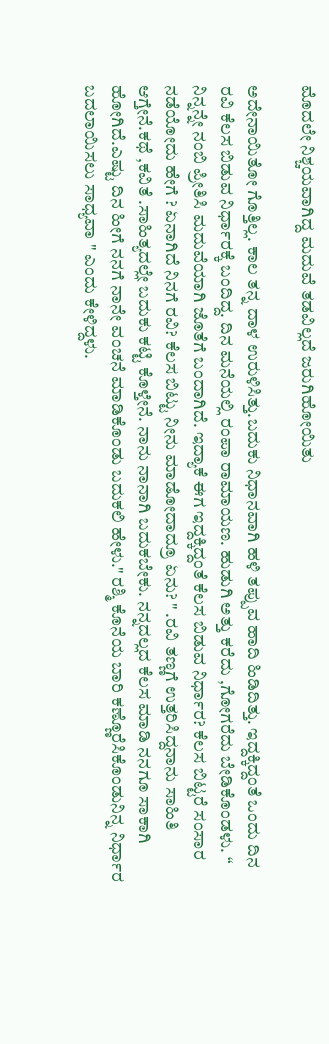ಮೊದಲೇ ನಿಶ್ಚಯವಾಗಿದ್ದ ಮದುವೆ ತಡವಿಲ್ಲದೆ ಜರುಗಿಹೋಯಿತು

ಅದೇನಾಯಿತೋ ಗೊತ್ತಿಲ್ಲ. ಕಾಲ ತನ್ನ ದಾಳ ಉರುಳಿಸಿತ್ತು.ಬದುಕು ನಿಧಾನವಾಗಿ ಹಳಿ ತಪ್ಪುವ ಹಾದಿ ಹಿಡಿದಿತ್ತು. ಇದ್ದಕ್ಕಿದ್ದಂತೆ ಒಂದು ದಿನ ರವಿ ಕೆಲಸ ಬಿಡುವ ನಿರ್ಧಾರಕ್ಕೆ ಬಂದಿದ್ದ. ದಿನ ಮನೆಯಲ್ಲಿ ರಂಪಾ ರಾಮಾಯಣ. ಹುಡುಗಿ ಅತ್ತು ಕರೆದು ,ಗೋಗರೆದು ಬೇಡಿಕೊಂಡಳು. “ ನಿನ್ನನ್ನೇ ನಂಬಿ ಪ್ರೀತಿಸಿ ಮದುವೆಯಾಗಿ ಜೊತೆಗೆ ಬಂದಾಗಿದೆ. ಇದ್ಯಾಕೆ ಈಗ ಇದ್ದಕ್ಕಿದ್ದಂತೆ ಕೆಲಸ ಬಿಡುವ ನಿರ್ಧಾರ? ಕೆಲಸ ಬಿಟ್ಟರೆ ಸಂಸಾರ ನಡೆಯೋದು ಹೇಗೆ ? ಏನಾಗಿದೆ ನಿನಗೆ ರವಿ? ಕೆಲಸ ಬಿಟ್ಟು ನೀನು ಮಾಡೋದಾದ್ರೂ ಏನು? " .ರವಿ ತಣ್ಣಗೆ ಉತ್ತರಿಸಿದ್ದನಾನು ಸಾಹಿತಿ ಆಗ್ತೇನೆ.ಕಥೆ ,ಕವಿತೆ .ಸಾಹಿತ್ಯದಲ್ಲೇ ಬದುಕು ಕಟ್ಟಿ ಕೊಳ್ತೇನೆ. ನಾನು ನಾನಾಗಿ ಬದುಕಬೇಕು. ನನ್ನದಲ್ಲದ ಕೆಲಸ ಮಾಡಿ ನನಗೂ ಸಾಕಾಗಿ ಹೋಗಿದೆ.ಎಷ್ಟು ದಿನ ಹೀಗೆ ನನಗೆ ನಾನೇ ವಂಚನೆ ಮಾಡಿಕೊಂಡು ಬದುಕಲಿ ಹೇಳು." ರಶ್ಮಿ ಕೊನೆಯ ಬಾರಿ ಕಣ್ಣೊರೆಸಿಕೊಂಡುನಿನ್ನ ನಿರ್ಧಾರ ಬದಲಾಯಿಸಲು ಸಾಧ್ಯವಾ " ಎಂದು ಕೇಳಿದ್ದಳು.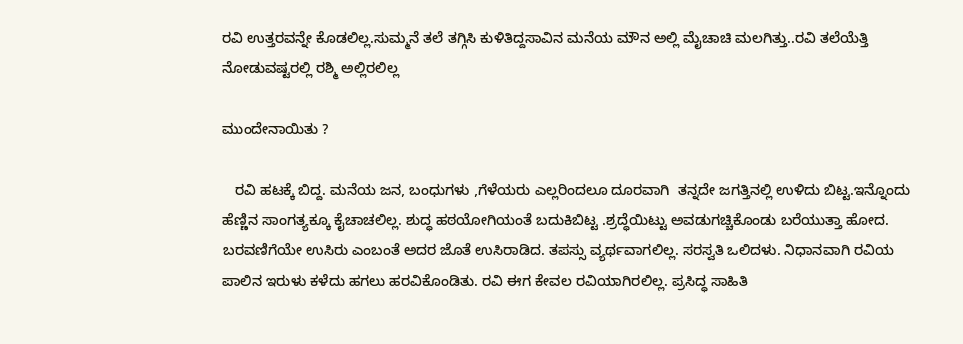ರವಿ ಉತ್ತರವನ್ನೇ ಕೊಡಲಿಲ್ಲ.ಸುಮ್ಮನೆ ತಲೆ ತಗ್ಗಿಸಿ ಕುಳಿತಿದ್ದಸಾವಿನ ಮನೆಯ ಮೌನ ಅಲ್ಲಿ ಮೈಚಾಚಿ ಮಲಗಿತ್ತು..ರವಿ ತಲೆಯೆತ್ತಿ ನೋಡುವಷ್ಟರಲ್ಲಿ ರಶ್ಮಿ ಅಲ್ಲಿರಲಿಲ್ಲ

ಮುಂದೇನಾಯಿತು ?

   ರವಿ ಹಟಕ್ಕೆ ಬಿದ್ದ. ಮನೆಯ ಜನ, ಬಂಧುಗಳು ,ಗೆಳೆಯರು ಎಲ್ಲರಿಂದಲೂ ದೂರವಾಗಿ  ತನ್ನದೇ ಜಗತ್ತಿನಲ್ಲಿ ಉಳಿದು ಬಿಟ್ಟ.ಇನ್ನೊಂದು ಹೆಣ್ಣಿನ ಸಾಂಗತ್ಯಕ್ಕೂ ಕೈಚಾಚಲಿಲ್ಲ. ಶುದ್ಧ ಹಠಯೋಗಿಯಂತೆ ಬದುಕಿಬಿಟ್ಟ .ಶ್ರದ್ಧೆಯಿಟ್ಟು ಅವಡುಗಚ್ಚಿಕೊಂಡು ಬರೆಯುತ್ತಾ ಹೋದ. ಬರವಣಿಗೆಯೇ ಉಸಿರು ಎಂಬಂತೆ ಅದರ ಜೊತೆ ಉಸಿರಾಡಿದ. ತಪಸ್ಸು ವ್ಯರ್ಥವಾಗಲಿಲ್ಲ. ಸರಸ್ವತಿ ಒಲಿದಳು. ನಿಧಾನವಾಗಿ ರವಿಯ ಪಾಲಿನ ಇರುಳು ಕಳೆದು ಹಗಲು ಹರವಿಕೊಂಡಿತು. ರವಿ ಈಗ ಕೇವಲ ರವಿಯಾಗಿರಲಿಲ್ಲ. ಪ್ರಸಿದ್ಧ ಸಾಹಿತಿ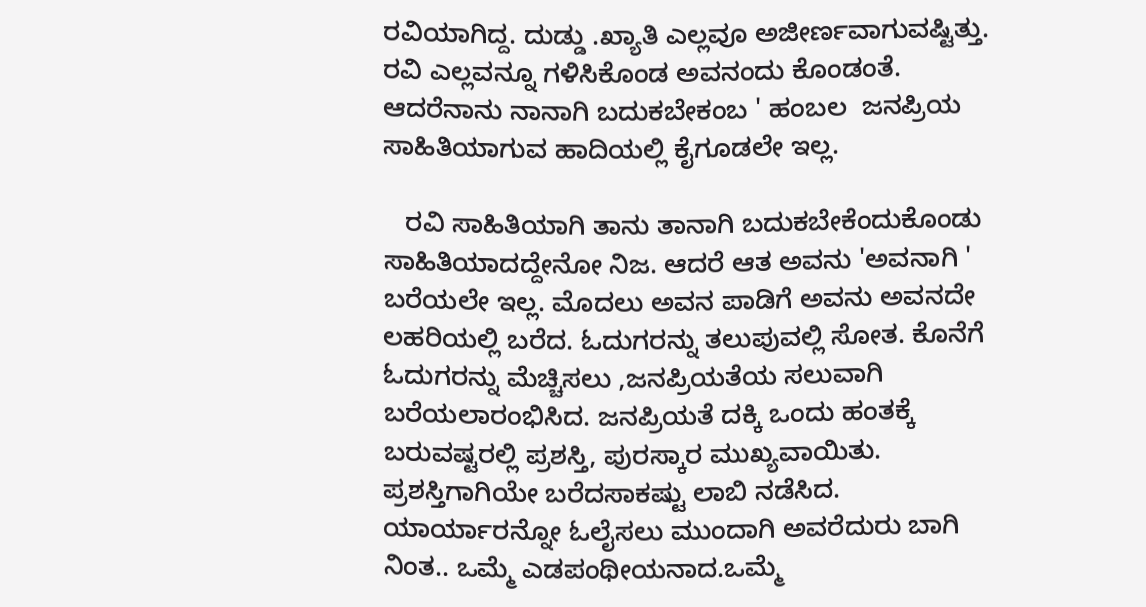ರವಿಯಾಗಿದ್ದ. ದುಡ್ಡು .ಖ್ಯಾತಿ ಎಲ್ಲವೂ ಅಜೀರ್ಣವಾಗುವಷ್ಟಿತ್ತು. ರವಿ ಎಲ್ಲವನ್ನೂ ಗಳಿಸಿಕೊಂಡ ಅವನಂದು ಕೊಂಡಂತೆ. ಆದರೆನಾನು ನಾನಾಗಿ ಬದುಕಬೇಕಂಬ ' ಹಂಬಲ  ಜನಪ್ರಿಯ ಸಾಹಿತಿಯಾಗುವ ಹಾದಿಯಲ್ಲಿ ಕೈಗೂಡಲೇ ಇಲ್ಲ.

   ರವಿ ಸಾಹಿತಿಯಾಗಿ ತಾನು ತಾನಾಗಿ ಬದುಕಬೇಕೆಂದುಕೊಂಡು ಸಾಹಿತಿಯಾದದ್ದೇನೋ ನಿಜ. ಆದರೆ ಆತ ಅವನು 'ಅವನಾಗಿ ' ಬರೆಯಲೇ ಇಲ್ಲ. ಮೊದಲು ಅವನ ಪಾಡಿಗೆ ಅವನು ಅವನದೇ ಲಹರಿಯಲ್ಲಿ ಬರೆದ. ಓದುಗರನ್ನು ತಲುಪುವಲ್ಲಿ ಸೋತ. ಕೊನೆಗೆ ಓದುಗರನ್ನು ಮೆಚ್ಚಿಸಲು ,ಜನಪ್ರಿಯತೆಯ ಸಲುವಾಗಿ ಬರೆಯಲಾರಂಭಿಸಿದ. ಜನಪ್ರಿಯತೆ ದಕ್ಕಿ ಒಂದು ಹಂತಕ್ಕೆ ಬರುವಷ್ಟರಲ್ಲಿ ಪ್ರಶಸ್ತಿ, ಪುರಸ್ಕಾರ ಮುಖ್ಯವಾಯಿತು. ಪ್ರಶಸ್ತಿಗಾಗಿಯೇ ಬರೆದಸಾಕಷ್ಟು ಲಾಬಿ ನಡೆಸಿದ. ಯಾರ್ಯಾರನ್ನೋ ಓಲೈಸಲು ಮುಂದಾಗಿ ಅವರೆದುರು ಬಾಗಿ ನಿಂತ.. ಒಮ್ಮೆ ಎಡಪಂಥೀಯನಾದ.ಒಮ್ಮೆ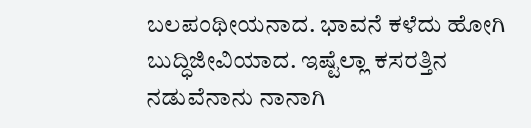ಬಲಪಂಥೀಯನಾದ. ಭಾವನೆ ಕಳೆದು ಹೋಗಿ ಬುದ್ಧಿಜೀವಿಯಾದ. ಇಷ್ಟೆಲ್ಲಾ ಕಸರತ್ತಿನ ನಡುವೆನಾನು ನಾನಾಗಿ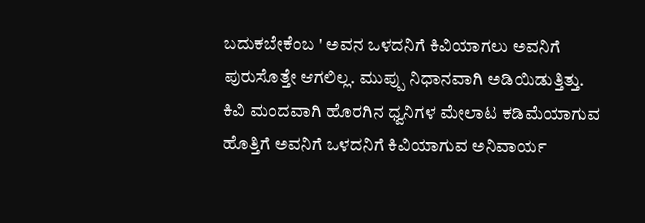ಬದುಕಬೇಕೆಂಬ ' ಅವನ ಒಳದನಿಗೆ ಕಿವಿಯಾಗಲು ಅವನಿಗೆ ಪುರುಸೊತ್ತೇ ಆಗಲಿಲ್ಲ. ಮುಪ್ಪು ನಿಧಾನವಾಗಿ ಅಡಿಯಿಡುತ್ತಿತ್ತು. ಕಿವಿ ಮಂದವಾಗಿ ಹೊರಗಿನ ಧ್ವನಿಗಳ ಮೇಲಾಟ ಕಡಿಮೆಯಾಗುವ ಹೊತ್ತಿಗೆ ಅವನಿಗೆ ಒಳದನಿಗೆ ಕಿವಿಯಾಗುವ ಅನಿವಾರ್ಯ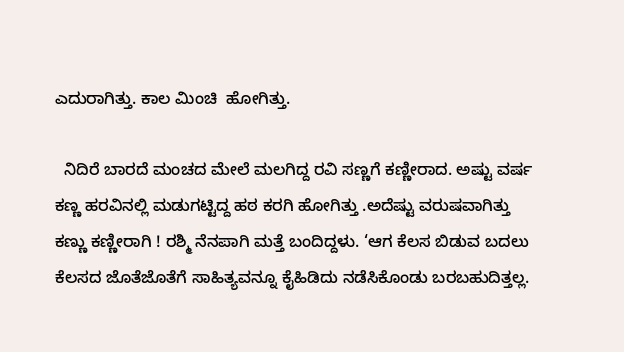ಎದುರಾಗಿತ್ತು. ಕಾಲ ಮಿಂಚಿ  ಹೋಗಿತ್ತು.

  ನಿದಿರೆ ಬಾರದೆ ಮಂಚದ ಮೇಲೆ ಮಲಗಿದ್ದ ರವಿ ಸಣ್ಣಗೆ ಕಣ್ಣೀರಾದ. ಅಷ್ಟು ವರ್ಷ ಕಣ್ಣ ಹರವಿನಲ್ಲಿ ಮಡುಗಟ್ಟಿದ್ದ ಹಠ ಕರಗಿ ಹೋಗಿತ್ತು .ಅದೆಷ್ಟು ವರುಷವಾಗಿತ್ತು ಕಣ್ಣು ಕಣ್ಣೀರಾಗಿ ! ರಶ್ಮಿ ನೆನಪಾಗಿ ಮತ್ತೆ ಬಂದಿದ್ದಳು. ‘ಆಗ ಕೆಲಸ ಬಿಡುವ ಬದಲು ಕೆಲಸದ ಜೊತೆಜೊತೆಗೆ ಸಾಹಿತ್ಯವನ್ನೂ ಕೈಹಿಡಿದು ನಡೆಸಿಕೊಂಡು ಬರಬಹುದಿತ್ತಲ್ಲ.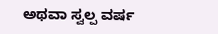ಅಥವಾ ಸ್ವಲ್ಪ ವರ್ಷ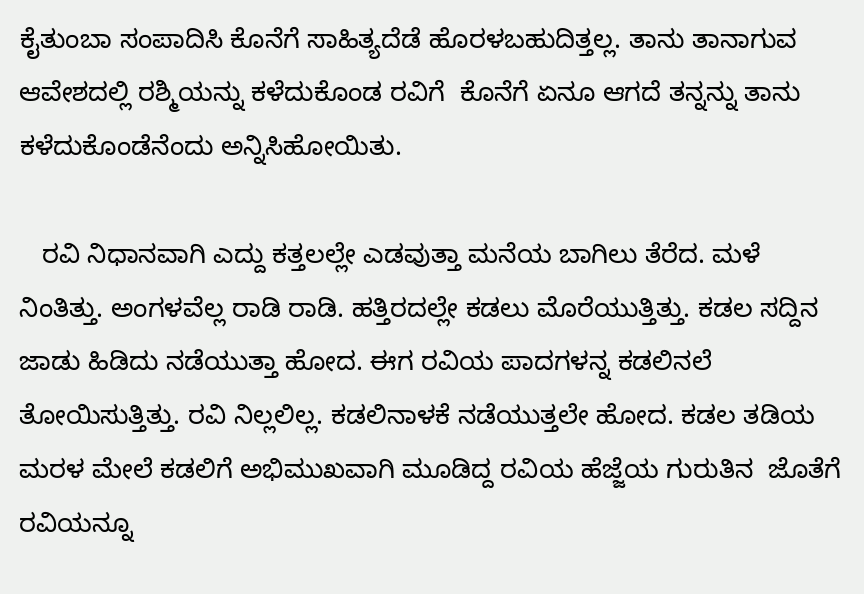ಕೈತುಂಬಾ ಸಂಪಾದಿಸಿ ಕೊನೆಗೆ ಸಾಹಿತ್ಯದೆಡೆ ಹೊರಳಬಹುದಿತ್ತಲ್ಲ. ತಾನು ತಾನಾಗುವ ಆವೇಶದಲ್ಲಿ ರಶ್ಮಿಯನ್ನು ಕಳೆದುಕೊಂಡ ರವಿಗೆ  ಕೊನೆಗೆ ಏನೂ ಆಗದೆ ತನ್ನನ್ನು ತಾನು ಕಳೆದುಕೊಂಡೆನೆಂದು ಅನ್ನಿಸಿಹೋಯಿತು.

   ರವಿ ನಿಧಾನವಾಗಿ ಎದ್ದು ಕತ್ತಲಲ್ಲೇ ಎಡವುತ್ತಾ ಮನೆಯ ಬಾಗಿಲು ತೆರೆದ. ಮಳೆ ನಿಂತಿತ್ತು. ಅಂಗಳವೆಲ್ಲ ರಾಡಿ ರಾಡಿ. ಹತ್ತಿರದಲ್ಲೇ ಕಡಲು ಮೊರೆಯುತ್ತಿತ್ತು. ಕಡಲ ಸದ್ದಿನ ಜಾಡು ಹಿಡಿದು ನಡೆಯುತ್ತಾ ಹೋದ. ಈಗ ರವಿಯ ಪಾದಗಳನ್ನ ಕಡಲಿನಲೆ ತೋಯಿಸುತ್ತಿತ್ತು. ರವಿ ನಿಲ್ಲಲಿಲ್ಲ. ಕಡಲಿನಾಳಕೆ ನಡೆಯುತ್ತಲೇ ಹೋದ. ಕಡಲ ತಡಿಯ ಮರಳ ಮೇಲೆ ಕಡಲಿಗೆ ಅಭಿಮುಖವಾಗಿ ಮೂಡಿದ್ದ ರವಿಯ ಹೆಜ್ಜೆಯ ಗುರುತಿನ  ಜೊತೆಗೆ ರವಿಯನ್ನೂ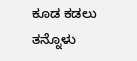ಕೂಡ ಕಡಲು ತನ್ನೊಳು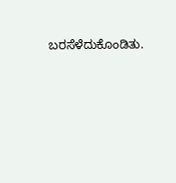ಬರಸೆಳೆದುಕೊಂಡಿತು.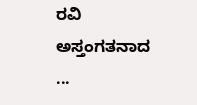ರವಿ ಅಸ್ತಂಗತನಾದ ...